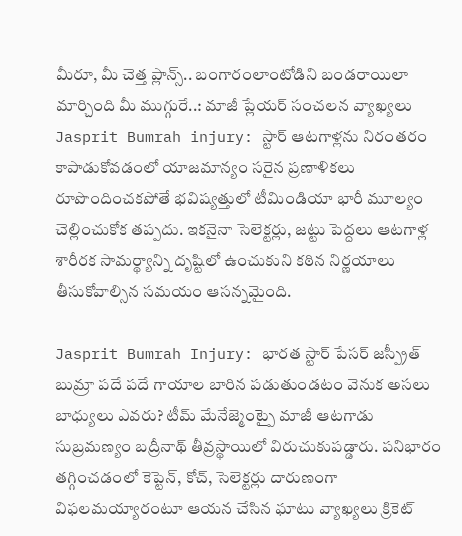మీరూ, మీ చెత్త ప్లాన్స్.. బంగారంలాంటోడిని బండరాయిలా మార్చింది మీ ముగ్గురే..: మాజీ ప్లేయర్ సంచలన వ్యాఖ్యలు
Jasprit Bumrah injury: స్టార్ ఆటగాళ్లను నిరంతరం కాపాడుకోవడంలో యాజమాన్యం సరైన ప్రణాళికలు రూపొందించకపోతే భవిష్యత్తులో టీమిండియా భారీ మూల్యం చెల్లించుకోక తప్పదు. ఇకనైనా సెలెక్టర్లు, జట్టు పెద్దలు ఆటగాళ్ల శారీరక సామర్థ్యాన్ని దృష్టిలో ఉంచుకుని కఠిన నిర్ణయాలు తీసుకోవాల్సిన సమయం ఆసన్నమైంది.

Jasprit Bumrah Injury: భారత స్టార్ పేసర్ జస్ప్రీత్ బుమ్రా పదే పదే గాయాల బారిన పడుతుండటం వెనుక అసలు బాధ్యులు ఎవరు? టీమ్ మేనేజ్మెంట్పై మాజీ ఆటగాడు సుబ్రమణ్యం బద్రీనాథ్ తీవ్రస్థాయిలో విరుచుకుపడ్డారు. పనిభారం తగ్గించడంలో కెప్టెన్, కోచ్, సెలెక్టర్లు దారుణంగా విఫలమయ్యారంటూ ఆయన చేసిన ఘాటు వ్యాఖ్యలు క్రికెట్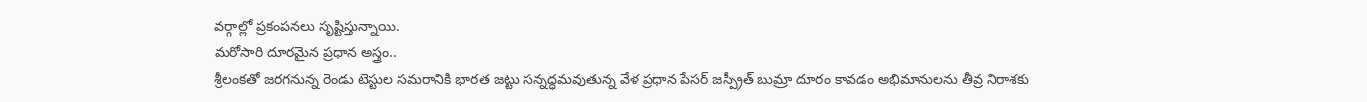వర్గాల్లో ప్రకంపనలు సృష్టిస్తున్నాయి.
మరోసారి దూరమైన ప్రధాన అస్త్రం..
శ్రీలంకతో జరగనున్న రెండు టెస్టుల సమరానికి భారత జట్టు సన్నద్ధమవుతున్న వేళ ప్రధాన పేసర్ జస్ప్రీత్ బుమ్రా దూరం కావడం అభిమానులను తీవ్ర నిరాశకు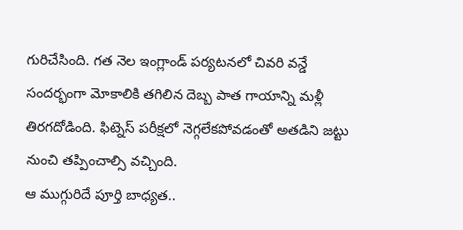గురిచేసింది. గత నెల ఇంగ్లాండ్ పర్యటనలో చివరి వన్డే సందర్భంగా మోకాలికి తగిలిన దెబ్బ పాత గాయాన్ని మళ్లీ తిరగదోడింది. ఫిట్నెస్ పరీక్షలో నెగ్గలేకపోవడంతో అతడిని జట్టు నుంచి తప్పించాల్సి వచ్చింది.
ఆ ముగ్గురిదే పూర్తి బాధ్యత..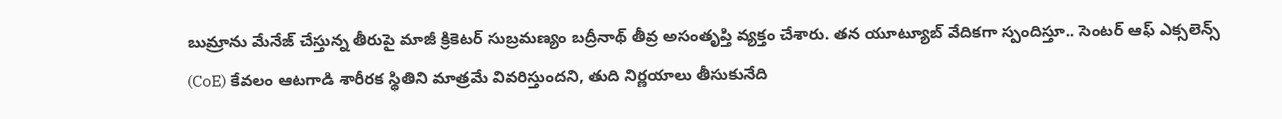బుమ్రాను మేనేజ్ చేస్తున్న తీరుపై మాజీ క్రికెటర్ సుబ్రమణ్యం బద్రీనాథ్ తీవ్ర అసంతృప్తి వ్యక్తం చేశారు. తన యూట్యూబ్ వేదికగా స్పందిస్తూ.. సెంటర్ ఆఫ్ ఎక్సలెన్స్ (CoE) కేవలం ఆటగాడి శారీరక స్థితిని మాత్రమే వివరిస్తుందని, తుది నిర్ణయాలు తీసుకునేది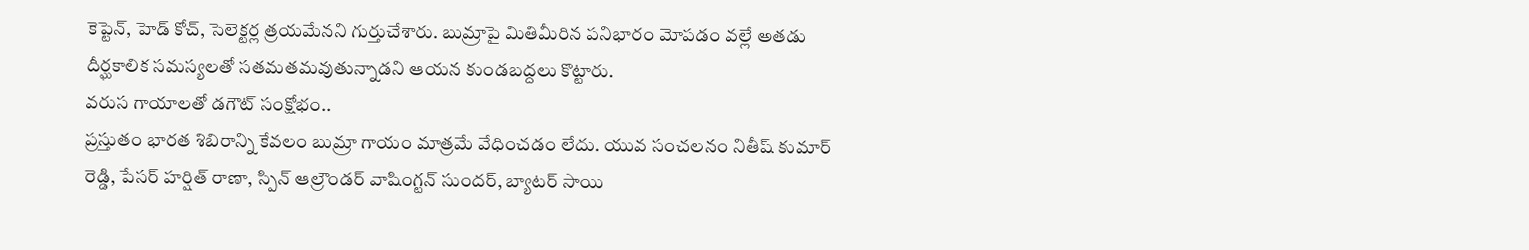కెప్టెన్, హెడ్ కోచ్, సెలెక్టర్ల త్రయమేనని గుర్తుచేశారు. బుమ్రాపై మితిమీరిన పనిభారం మోపడం వల్లే అతడు దీర్ఘకాలిక సమస్యలతో సతమతమవుతున్నాడని ఆయన కుండబద్దలు కొట్టారు.
వరుస గాయాలతో డగౌట్ సంక్షోభం..
ప్రస్తుతం భారత శిబిరాన్ని కేవలం బుమ్రా గాయం మాత్రమే వేధించడం లేదు. యువ సంచలనం నితీష్ కుమార్ రెడ్డి, పేసర్ హర్షిత్ రాణా, స్పిన్ ఆల్రౌండర్ వాషింగ్టన్ సుందర్, బ్యాటర్ సాయి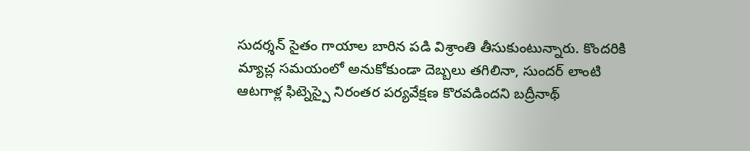సుదర్శన్ సైతం గాయాల బారిన పడి విశ్రాంతి తీసుకుంటున్నారు. కొందరికి మ్యాచ్ల సమయంలో అనుకోకుండా దెబ్బలు తగిలినా, సుందర్ లాంటి ఆటగాళ్ల ఫిట్నెస్పై నిరంతర పర్యవేక్షణ కొరవడిందని బద్రీనాథ్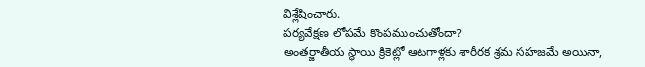విశ్లేషించారు.
పర్యవేక్షణ లోపమే కొంపముంచుతోందా?
అంతర్జాతీయ స్థాయి క్రికెట్లో ఆటగాళ్లకు శారీరక శ్రమ సహజమే అయినా,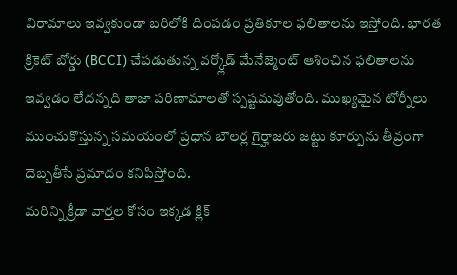విరామాలు ఇవ్వకుండా బరిలోకి దింపడం ప్రతికూల ఫలితాలను ఇస్తోంది. భారత క్రికెట్ బోర్డు (BCCI) చేపడుతున్న వర్క్లోడ్ మేనేజ్మెంట్ ఆశించిన ఫలితాలను ఇవ్వడం లేదన్నది తాజా పరిణామాలతో స్పష్టమవుతోంది. ముఖ్యమైన టోర్నీలు ముంచుకొస్తున్న సమయంలో ప్రధాన బౌలర్ల గైర్హాజరు జట్టు కూర్పును తీవ్రంగా దెబ్బతీసే ప్రమాదం కనిపిస్తోంది.
మరిన్ని క్రీడా వార్తల కోసం ఇక్కడ క్లిక్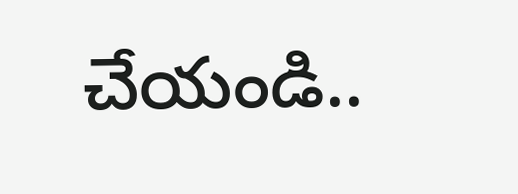చేయండి..